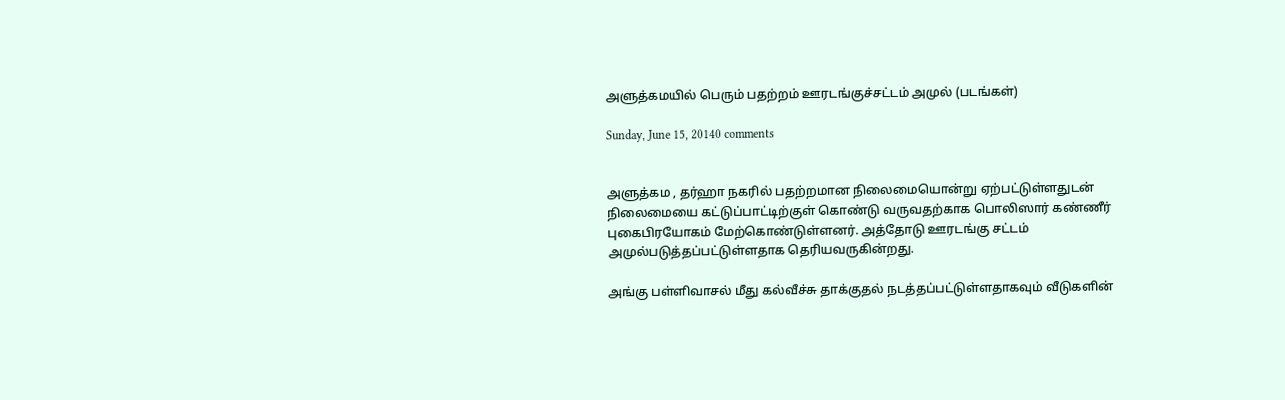அளுத்கமயில் பெரும் பதற்றம் ஊரடங்குச்சட்டம் அமுல் (படங்கள்)

Sunday, June 15, 20140 comments


அளுத்கம , தர்ஹா நகரில் பதற்றமான நிலைமையொன்று ஏற்பட்டுள்ளதுடன் நிலைமையை கட்டுப்பாட்டிற்குள் கொண்டு வருவதற்காக பொலிஸார் கண்ணீர் புகைபிரயோகம் மேற்கொண்டுள்ளனர். அத்தோடு ஊரடங்கு சட்டம் அமுல்படுத்தப்பட்டுள்ளதாக தெரியவருகின்றது.

அங்கு பள்ளிவாசல் மீது கல்வீச்சு தாக்குதல் நடத்தப்பட்டுள்ளதாகவும் வீடுகளின்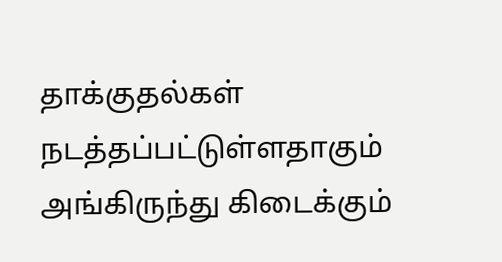தாக்குதல்கள் நடத்தப்பட்டுள்ளதாகும் அங்கிருந்து கிடைக்கும்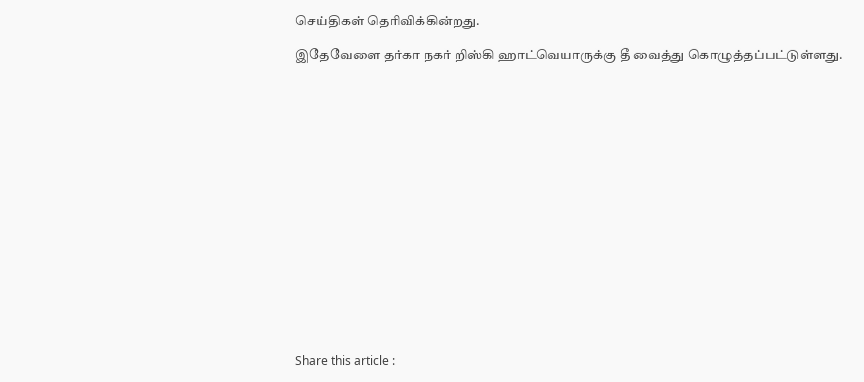செய்திகள் தெரிவிக்கின்றது.

இதேவேளை தர்கா நகர் றிஸ்கி ஹாட்வெயாருக்கு தீ வைத்து கொழுத்தப்பட்டுள்ளது.

















Share this article :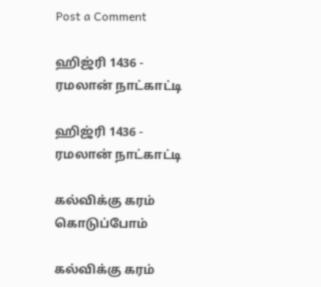Post a Comment

ஹிஜ்ரி 1436 - ரமலான் நாட்காட்டி

ஹிஜ்ரி 1436 - ரமலான் நாட்காட்டி

கல்விக்கு கரம் கொடுப்போம்

கல்விக்கு கரம்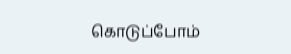கொடுப்போம்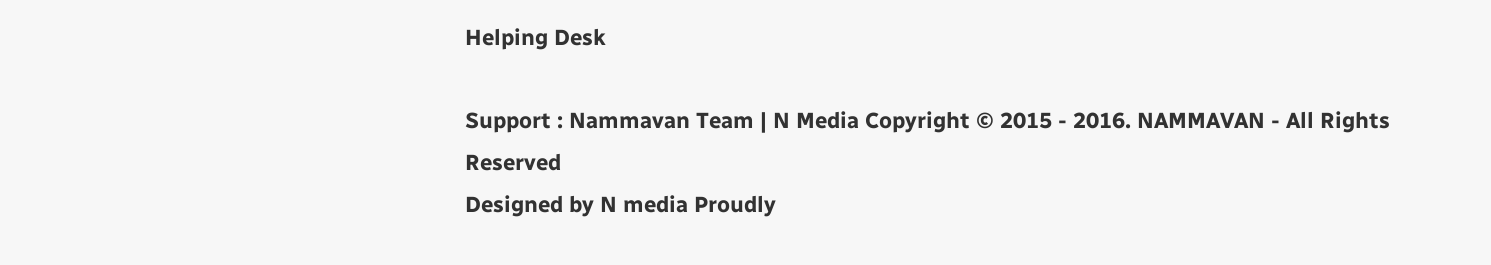Helping Desk

Support : Nammavan Team | N Media Copyright © 2015 - 2016. NAMMAVAN - All Rights Reserved
Designed by N media Proudly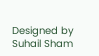Designed by Suhail Sham